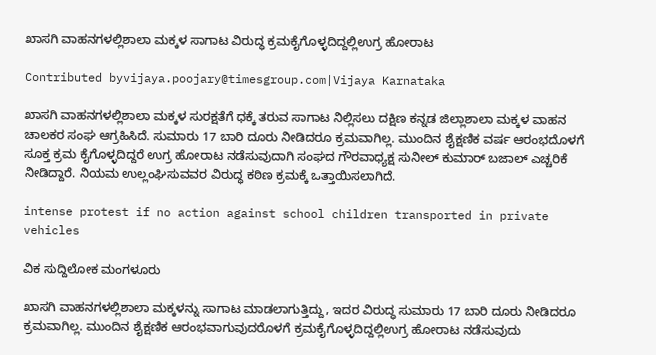ಖಾಸಗಿ ವಾಹನಗಳಲ್ಲಿಶಾಲಾ ಮಕ್ಕಳ ಸಾಗಾಟ ವಿರುದ್ಧ ಕ್ರಮಕೈಗೊಳ್ಳದಿದ್ದಲ್ಲಿಉಗ್ರ ಹೋರಾಟ

Contributed byvijaya.poojary@timesgroup.com|Vijaya Karnataka

ಖಾಸಗಿ ವಾಹನಗಳಲ್ಲಿಶಾಲಾ ಮಕ್ಕಳ ಸುರಕ್ಷತೆಗೆ ಧಕ್ಕೆ ತರುವ ಸಾಗಾಟ ನಿಲ್ಲಿಸಲು ದಕ್ಷಿಣ ಕನ್ನಡ ಜಿಲ್ಲಾಶಾಲಾ ಮಕ್ಕಳ ವಾಹನ ಚಾಲಕರ ಸಂಘ ಆಗ್ರಹಿಸಿದೆ. ಸುಮಾರು 17 ಬಾರಿ ದೂರು ನೀಡಿದರೂ ಕ್ರಮವಾಗಿಲ್ಲ. ಮುಂದಿನ ಶೈಕ್ಷಣಿಕ ವರ್ಷ ಆರಂಭದೊಳಗೆ ಸೂಕ್ತ ಕ್ರಮ ಕೈಗೊಳ್ಳದಿದ್ದರೆ ಉಗ್ರ ಹೋರಾಟ ನಡೆಸುವುದಾಗಿ ಸಂಘದ ಗೌರವಾಧ್ಯಕ್ಷ ಸುನೀಲ್‌ ಕುಮಾರ್‌ ಬಜಾಲ್‌ ಎಚ್ಚರಿಕೆ ನೀಡಿದ್ದಾರೆ. ನಿಯಮ ಉಲ್ಲಂಘಿಸುವವರ ವಿರುದ್ಧ ಕಠಿಣ ಕ್ರಮಕ್ಕೆ ಒತ್ತಾಯಿಸಲಾಗಿದೆ.

intense protest if no action against school children transported in private vehicles

ವಿಕ ಸುದ್ದಿಲೋಕ ಮಂಗಳೂರು

ಖಾಸಗಿ ವಾಹನಗಳಲ್ಲಿಶಾಲಾ ಮಕ್ಕಳನ್ನು ಸಾಗಾಟ ಮಾಡಲಾಗುತ್ತಿದ್ದು, ಇದರ ವಿರುದ್ಧ ಸುಮಾರು 17 ಬಾರಿ ದೂರು ನೀಡಿದರೂ ಕ್ರಮವಾಗಿಲ್ಲ. ಮುಂದಿನ ಶೈಕ್ಷಣಿಕ ಆರಂಭವಾಗುವುದರೊಳಗೆ ಕ್ರಮಕೈಗೊಳ್ಳದಿದ್ದಲ್ಲಿಉಗ್ರ ಹೋರಾಟ ನಡೆಸುವುದು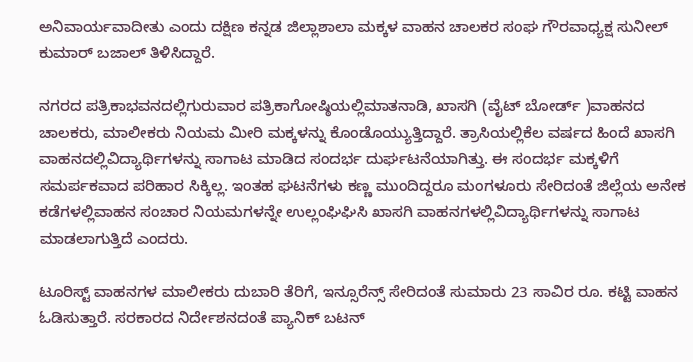ಅನಿವಾರ್ಯವಾದೀತು ಎಂದು ದಕ್ಷಿಣ ಕನ್ನಡ ಜಿಲ್ಲಾಶಾಲಾ ಮಕ್ಕಳ ವಾಹನ ಚಾಲಕರ ಸಂಘ ಗೌರವಾಧ್ಯಕ್ಷ ಸುನೀಲ್ ಕುಮಾರ್ ಬಜಾಲ್ ತಿಳಿಸಿದ್ದಾರೆ.

ನಗರದ ಪತ್ರಿಕಾಭವನದಲ್ಲಿಗುರುವಾರ ಪತ್ರಿಕಾಗೋಷ್ಠಿಯಲ್ಲಿಮಾತನಾಡಿ, ಖಾಸಗಿ (ವೈಟ್ ಬೋರ್ಡ್ )ವಾಹನದ ಚಾಲಕರು, ಮಾಲೀಕರು ನಿಯಮ ಮೀರಿ ಮಕ್ಕಳನ್ನು ಕೊಂಡೊಯ್ಯುತ್ತಿದ್ದಾರೆ. ತ್ರಾಸಿಯಲ್ಲಿಕೆಲ ವರ್ಷದ ಹಿಂದೆ ಖಾಸಗಿ ವಾಹನದಲ್ಲಿವಿದ್ಯಾರ್ಥಿಗಳನ್ನು ಸಾಗಾಟ ಮಾಡಿದ ಸಂದರ್ಭ ದುರ್ಘಟನೆಯಾಗಿತ್ತು. ಈ ಸಂದರ್ಭ ಮಕ್ಕಳಿಗೆ ಸಮರ್ಪಕವಾದ ಪರಿಹಾರ ಸಿಕ್ಕಿಲ್ಲ. ಇಂತಹ ಘಟನೆಗಳು ಕಣ್ಣ ಮುಂದಿದ್ದರೂ ಮಂಗಳೂರು ಸೇರಿದಂತೆ ಜಿಲ್ಲೆಯ ಅನೇಕ ಕಡೆಗಳಲ್ಲಿವಾಹನ ಸಂಚಾರ ನಿಯಮಗಳನ್ನೇ ಉಲ್ಲಂಘಿಘಿಸಿ ಖಾಸಗಿ ವಾಹನಗಳಲ್ಲಿವಿದ್ಯಾರ್ಥಿಗಳನ್ನು ಸಾಗಾಟ ಮಾಡಲಾಗುತ್ತಿದೆ ಎಂದರು.

ಟೂರಿಸ್ಟ್ ವಾಹನಗಳ ಮಾಲೀಕರು ದುಬಾರಿ ತೆರಿಗೆ, ಇನ್ಸೂರೆನ್ಸ್ ಸೇರಿದಂತೆ ಸುಮಾರು 23 ಸಾವಿರ ರೂ. ಕಟ್ಟಿ ವಾಹನ ಓಡಿಸುತ್ತಾರೆ. ಸರಕಾರದ ನಿರ್ದೇಶನದಂತೆ ಪ್ಯಾನಿಕ್ ಬಟನ್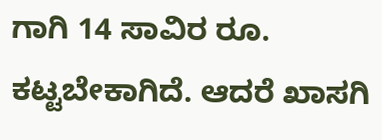ಗಾಗಿ 14 ಸಾವಿರ ರೂ. ಕಟ್ಟಬೇಕಾಗಿದೆ. ಆದರೆ ಖಾಸಗಿ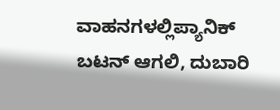ವಾಹನಗಳಲ್ಲಿಪ್ಯಾನಿಕ್ ಬಟನ್ ಆಗಲಿ, ದುಬಾರಿ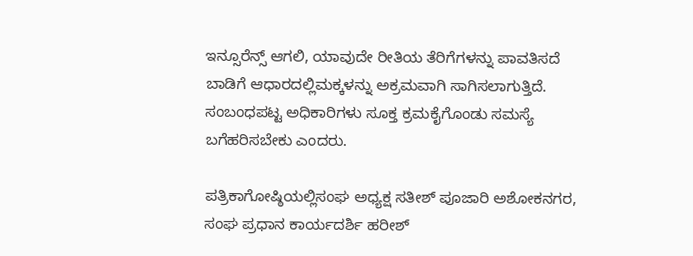ಇನ್ಸೂರೆನ್ಸ್ ಆಗಲಿ, ಯಾವುದೇ ರೀತಿಯ ತೆರಿಗೆಗಳನ್ನು ಪಾವತಿಸದೆ ಬಾಡಿಗೆ ಆಧಾರದಲ್ಲಿಮಕ್ಕಳನ್ನು ಅಕ್ರಮವಾಗಿ ಸಾಗಿಸಲಾಗುತ್ತಿದೆ. ಸಂಬಂಧಪಟ್ಟ ಅಧಿಕಾರಿಗಳು ಸೂಕ್ತ ಕ್ರಮಕೈಗೊಂಡು ಸಮಸ್ಯೆ ಬಗೆಹರಿಸಬೇಕು ಎಂದರು.

ಪತ್ರಿಕಾಗೋಷ್ಠಿಯಲ್ಲಿಸಂಘ ಅಧ್ಯಕ್ಷ ಸತೀಶ್ ಪೂಜಾರಿ ಅಶೋಕನಗರ, ಸಂಘ ಪ್ರಧಾನ ಕಾರ್ಯದರ್ಶಿ ಹರೀಶ್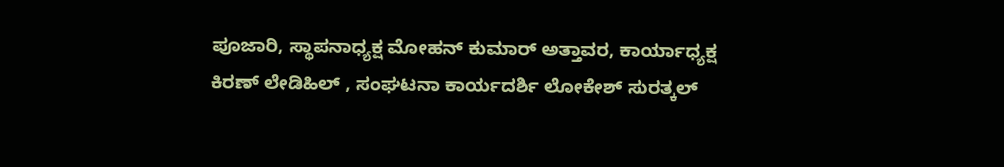ಪೂಜಾರಿ, ಸ್ಥಾಪನಾಧ್ಯಕ್ಷ ಮೋಹನ್ ಕುಮಾರ್ ಅತ್ತಾವರ, ಕಾರ್ಯಾಧ್ಯಕ್ಷ ಕಿರಣ್ ಲೇಡಿಹಿಲ್ , ಸಂಘಟನಾ ಕಾರ್ಯದರ್ಶಿ ಲೋಕೇಶ್ ಸುರತ್ಕಲ್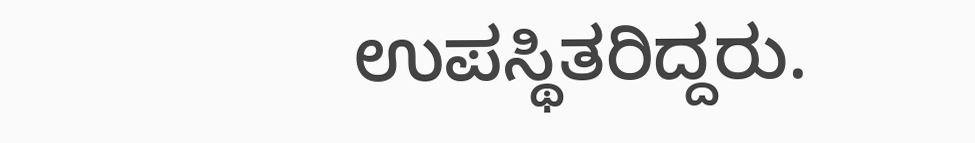ಉಪಸ್ಥಿತರಿದ್ದರು.